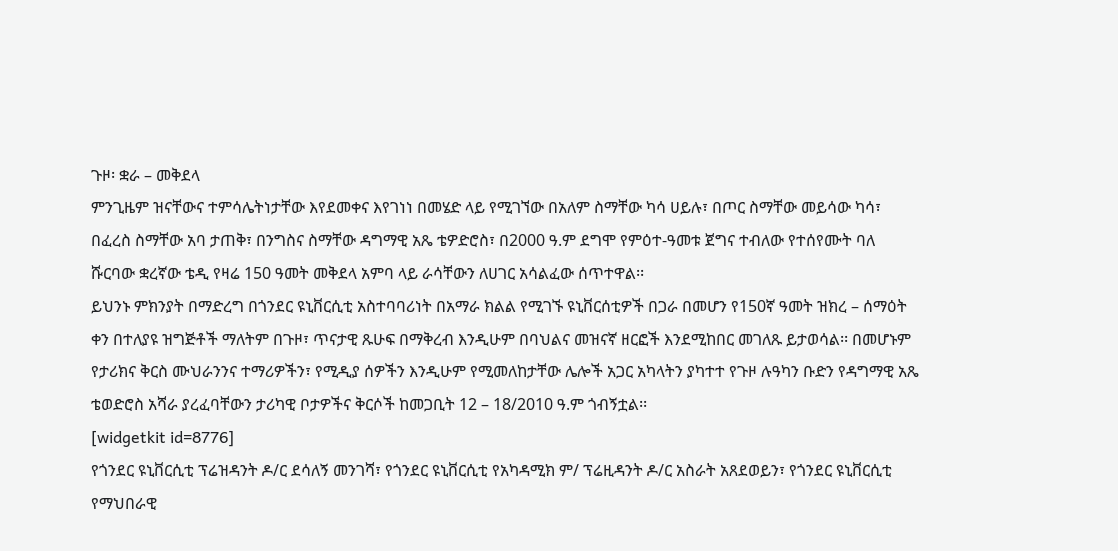ጉዞ፡ ቋራ – መቅደላ
ምንጊዜም ዝናቸውና ተምሳሌትነታቸው እየደመቀና እየገነነ በመሄድ ላይ የሚገኘው በአለም ስማቸው ካሳ ሀይሉ፣ በጦር ስማቸው መይሳው ካሳ፣ በፈረስ ስማቸው አባ ታጠቅ፣ በንግስና ስማቸው ዳግማዊ አጼ ቴዎድሮስ፣ በ2000 ዓ.ም ደግሞ የምዕተ-ዓመቱ ጀግና ተብለው የተሰየሙት ባለ ሹርባው ቋረኛው ቴዲ የዛሬ 150 ዓመት መቅደላ አምባ ላይ ራሳቸውን ለሀገር አሳልፈው ሰጥተዋል፡፡
ይህንኑ ምክንያት በማድረግ በጎንደር ዩኒቨርሲቲ አስተባባሪነት በአማራ ክልል የሚገኙ ዩኒቨርሰቲዎች በጋራ በመሆን የ150ኛ ዓመት ዝክረ – ሰማዕት ቀን በተለያዩ ዝግጅቶች ማለትም በጉዞ፣ ጥናታዊ ጹሁፍ በማቅረብ እንዲሁም በባህልና መዝናኛ ዘርፎች እንደሚከበር መገለጹ ይታወሳል፡፡ በመሆኑም የታሪክና ቅርስ ሙህራንንና ተማሪዎችን፣ የሚዲያ ሰዎችን እንዲሁም የሚመለከታቸው ሌሎች አጋር አካላትን ያካተተ የጉዞ ሉዓካን ቡድን የዳግማዊ አጼ ቴወድሮስ አሻራ ያረፈባቸውን ታሪካዊ ቦታዎችና ቅርሶች ከመጋቢት 12 – 18/2010 ዓ.ም ጎብኝቷል፡፡
[widgetkit id=8776]
የጎንደር ዩኒቨርሲቲ ፕሬዝዳንት ዶ/ር ደሳለኝ መንገሻ፣ የጎንደር ዩኒቨርሲቲ የአካዳሚክ ም/ ፕሬዚዳንት ዶ/ር አስራት አጸደወይን፣ የጎንደር ዩኒቨርሲቲ የማህበራዊ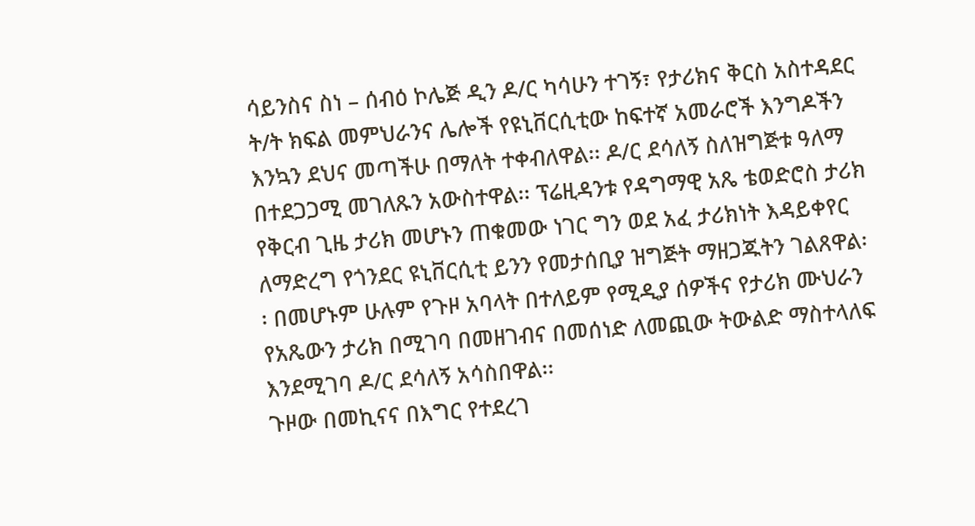ሳይንስና ስነ – ሰብዕ ኮሌጅ ዲን ዶ/ር ካሳሁን ተገኝ፣ የታሪክና ቅርስ አስተዳደር ት/ት ክፍል መምህራንና ሌሎች የዩኒቨርሲቲው ከፍተኛ አመራሮች እንግዶችን እንኳን ደህና መጣችሁ በማለት ተቀብለዋል፡፡ ዶ/ር ደሳለኝ ስለዝግጅቱ ዓለማ በተደጋጋሚ መገለጹን አውስተዋል፡፡ ፕሬዚዳንቱ የዳግማዊ አጼ ቴወድሮስ ታሪክ የቅርብ ጊዜ ታሪክ መሆኑን ጠቁመው ነገር ግን ወደ አፈ ታሪክነት እዳይቀየር ለማድረግ የጎንደር ዩኒቨርሲቲ ይንን የመታሰቢያ ዝግጅት ማዘጋጁትን ገልጸዋል፡፡ በመሆኑም ሁሉም የጉዞ አባላት በተለይም የሚዲያ ሰዎችና የታሪክ ሙህራን የአጼውን ታሪክ በሚገባ በመዘገብና በመሰነድ ለመጪው ትውልድ ማስተላለፍ እንደሚገባ ዶ/ር ደሳለኝ አሳስበዋል፡፡
ጉዞው በመኪናና በእግር የተደረገ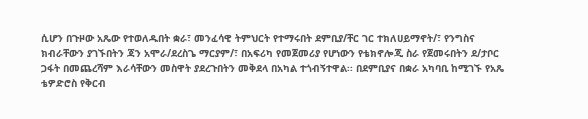ሲሆን በጉዞው አጼው የተወለዱበት ቋራ፣ መንፈሳዊ ትምህርት የተማሩበት ደምቢያ/ቸር ገር ተክለሀይማኖት/፣ የንግስና ክብራቸውን ያገኙበትን ጃን አሞራ/ደረስጌ ማርያም/፣ በአፍሪካ የመጀመሪያ የሆነውን የቴክኖሎጂ ስራ የጀመሩበትን ደ/ታቦር ጋፋት በመጨረሻም እራሳቸውን መስዋት ያደረጉበትን መቅደላ በአካል ተጎብኝተዋል፡፡ በደምቢያና በቋራ አካባቢ ከሚገኙ የአጼ ቴዎድሮስ የቅርብ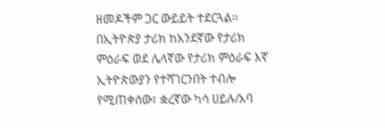ዘመዶችም ጋር ውይይት ተደርጓል፡፡
በኢትዮጵያ ታሪክ ከአንደኛው የታሪክ ምዕራፍ ወደ ሌላኛው የታሪክ ምዕራፍ እኛ ኢትዮጵውያን የተሻገርንበት ተብሎ የሚጠቀሰው፣ ቋረኛው ካሳ ሀይሉ/አባ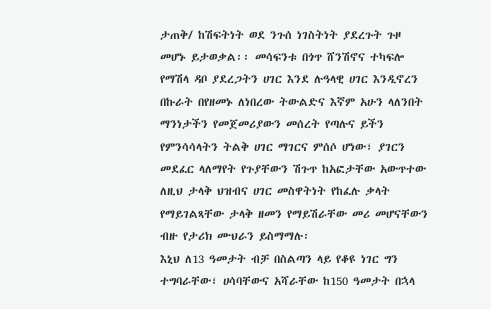ታጠቅ/ ከሽፍትነት ወደ ንጉሰ ነገስትነት ያደረጉት ጉዞ መሆኑ ይታወቃል፡፡ መሳፍንቱ በጎጥ ሸንሽኖና ተካፍሎ የማሽላ ዳቦ ያደረጋትን ሀገር እንደ ሉዓላዊ ሀገር እንዲኖረን በኩራት በየዘመኑ ለነበረው ትውልድና እኛም አሁን ላለንበት ማንነታችን የመጀመሪያውን መሰረት የጣሉና ይችን የምንሳሳላትን ትልቅ ሀገር ማገርና ምሰሶ ሆነው፣ ያገርን መደፈር ላለማየት የጉያቸውን ሽጉጥ ከአፎታቸው አውጥተው ለዚህ ታላቅ ህዝብና ሀገር መስዋትነት የከፈሉ ቃላት የማይገልጻቸው ታላቅ ዘመን የማይሽራቸው መሪ መሆናቸውን ብዙ የታሪክ ሙህራን ይስማማሉ፡
እኒህ ለ13 ዓመታት ብቻ በስልጣን ላይ የቆዩ ነገር ግን ተግባራቸው፣ ሀሳባቸውና አሻራቸው ከ150 ዓመታት በኋላ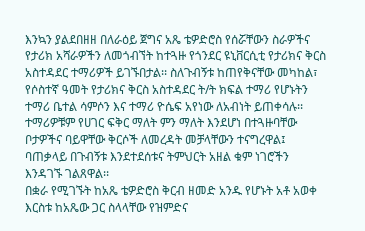እንኳን ያልደበዘዘ በለራዕይ ጀግና አጼ ቴዎድሮስ የሰሯቸውን ስራዎችና የታሪክ አሻራዎችን ለመጎብኘት ከተጓዙ የጎንደር ዩኒቨርሲቲ የታሪክና ቅርስ አስተዳደር ተማሪዎች ይገኙበታል፡፡ ስለጉብኝቱ ከጠየቅናቸው መካከል፣ የሶስተኛ ዓመት የታሪክና ቅርስ አስተዳደር ት/ት ክፍል ተማሪ የሆኑትን ተማሪ ቤተል ሳምሶን እና ተማሪ ዮሴፍ አየነው ለአብነት ይጠቀሳሉ፡፡ ተማሪዎቹም የሀገር ፍቅር ማለት ምን ማለት እንደሆነ በተጓዙባቸው ቦታዎችና ባይዋቸው ቅርሶች ለመረዳት መቻላቸውን ተናግረዋል፤ ባጠቃላይ በጉብኝቱ እንደተደሰቱና ትምህርት አዘል ቁም ነገሮችን እንዳገኙ ገልጸዋል፡፡
በቋራ የሚገኙት ከአጼ ቴዎድሮስ ቅርብ ዘመድ አንዱ የሆኑት አቶ አወቀ እርስቱ ከአጼው ጋር ስላላቸው የዝምድና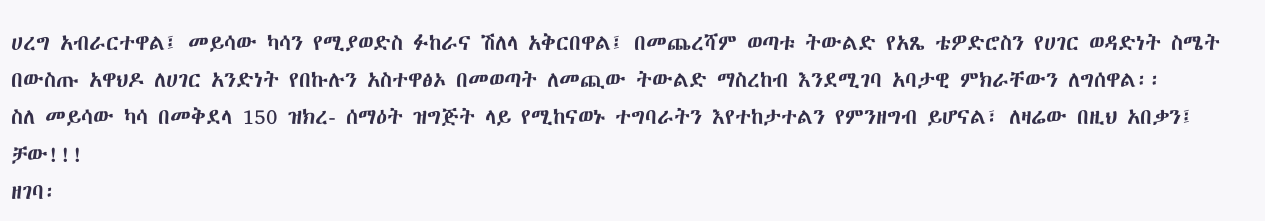ሀረግ አብራርተዋል፤ መይሳው ካሳን የሚያወድስ ፉከራና ሽለላ አቅርበዋል፤ በመጨረሻም ወጣቱ ትውልድ የአጼ ቴዎድሮስን የሀገር ወዳድነት ስሜት በውስጡ አዋህዶ ለሀገር አንድነት የበኩሉን አስተዋፅኦ በመወጣት ለመጪው ትውልድ ማስረከብ እንደሚገባ አባታዊ ምክራቸውን ለግሰዋል፡፡
ስለ መይሳው ካሳ በመቅደላ 150 ዝክረ- ሰማዕት ዝግጅት ላይ የሚከናወኑ ተግባራትን እየተከታተልን የምንዘግብ ይሆናል፣ ለዛሬው በዚህ አበቃን፤ ቻው!!!
ዘገባ፡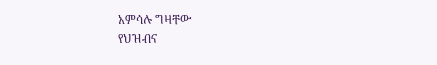አምሳሉ ግዛቸው
የህዝብና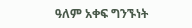ዓለም አቀፍ ግንኙነት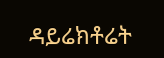ዳይሬክቶሬት